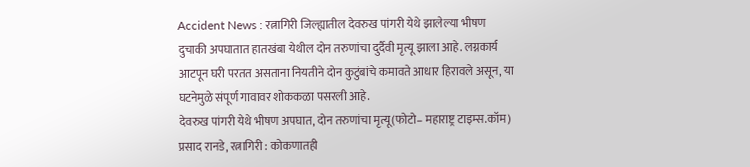Accident News : रत्नागिरी जिल्ह्यातील देवरुख पांगरी येथे झालेल्या भीषण दुचाकी अपघातात हातखंबा येथील दोन तरुणांचा दुर्दैवी मृत्यू झाला आहे. लग्नकार्य आटपून घरी परतत असताना नियतीने दोन कुटुंबांचे कमावते आधार हिरावले असून, या घटनेमुळे संपूर्ण गावावर शोककळा पसरली आहे.
देवरुख पांगरी येथे भीषण अपघात, दोन तरुणांचा मृत्यू(फोटो– महाराष्ट्र टाइम्स.कॉम)
प्रसाद रानडे, रत्नागिरी : कोकणातही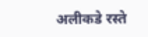अलीकडे रस्ते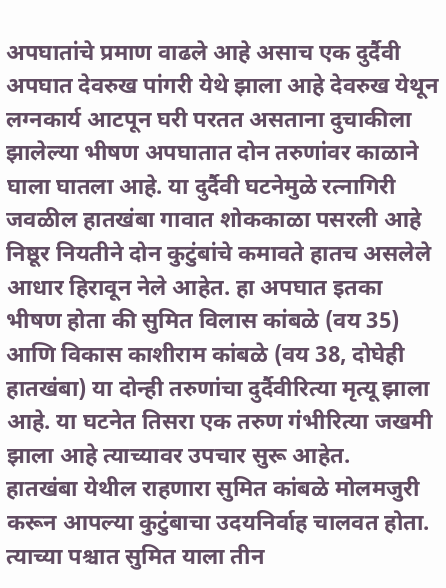अपघातांचे प्रमाण वाढले आहे असाच एक दुर्दैवी अपघात देवरुख पांगरी येथे झाला आहे देवरुख येथून लग्नकार्य आटपून घरी परतत असताना दुचाकीला झालेल्या भीषण अपघातात दोन तरुणांवर काळाने घाला घातला आहे. या दुर्दैवी घटनेमुळे रत्नागिरी जवळील हातखंबा गावात शोककाळा पसरली आहे निष्ठूर नियतीने दोन कुटुंबांचे कमावते हातच असलेले आधार हिरावून नेले आहेत. हा अपघात इतका भीषण होता की सुमित विलास कांबळे (वय 35) आणि विकास काशीराम कांबळे (वय 38, दोघेही हातखंबा) या दोन्ही तरुणांचा दुर्दैवीरित्या मृत्यू झाला आहे. या घटनेत तिसरा एक तरुण गंभीरित्या जखमी झाला आहे त्याच्यावर उपचार सुरू आहेत.
हातखंबा येथील राहणारा सुमित कांबळे मोलमजुरी करून आपल्या कुटुंबाचा उदयनिर्वाह चालवत होता. त्याच्या पश्चात सुमित याला तीन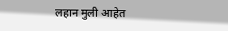लहान मुली आहेत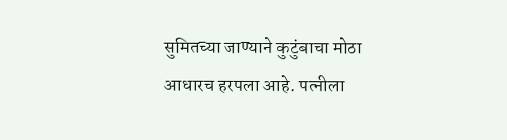सुमितच्या जाण्याने कुटुंबाचा मोठा आधारच हरपला आहे. पत्नीला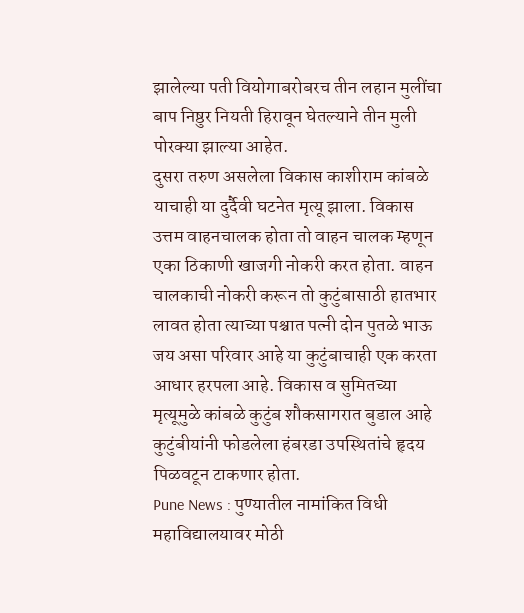झालेल्या पती वियोगाबरोबरच तीन लहान मुलींचा बाप निष्ठुर नियती हिरावून घेतल्याने तीन मुली पोरक्या झाल्या आहेत.
दुसरा तरुण असलेला विकास काशीराम कांबळे याचाही या दुर्दैवी घटनेत मृत्यू झाला. विकास उत्तम वाहनचालक होता तो वाहन चालक म्हणून एका ठिकाणी खाजगी नोकरी करत होता. वाहन चालकाची नोकरी करून तो कुटुंबासाठी हातभार लावत होता त्याच्या पश्चात पत्नी दोन पुतळे भाऊ जय असा परिवार आहे या कुटुंबाचाही एक करता आधार हरपला आहे. विकास व सुमितच्या मृत्यूमुळे कांबळे कुटुंब शौकसागरात बुडाल आहे कुटुंबीयांनी फोडलेला हंबरडा उपस्थितांचे हृदय पिळवटून टाकणार होता.
Pune News : पुण्यातील नामांकित विधी महाविद्यालयावर मोठी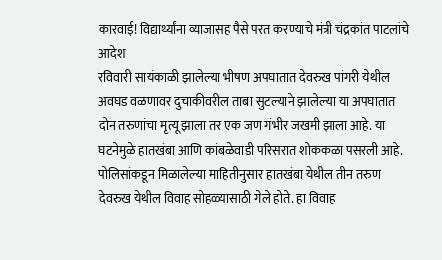कारवाई! विद्यार्थ्यांना व्याजासह पैसे परत करण्याचे मंत्री चंद्रकांत पाटलांचे आदेश
रविवारी सायंकाळी झालेल्या भीषण अपघातात देवरुख पांगरी येथील अवघड वळणावर दुचाकीवरील ताबा सुटल्याने झालेल्या या अपघातात दोन तरुणांचा मृत्यू झाला तर एक जण गंभीर जखमी झाला आहे. या घटनेमुळे हातखंबा आणि कांबळेवाडी परिसरात शोककळा पसरली आहे.
पोलिसांकडून मिळालेल्या माहितीनुसार हातखंबा येथील तीन तरुण देवरुख येथील विवाह सोहळ्यासाठी गेले होते. हा विवाह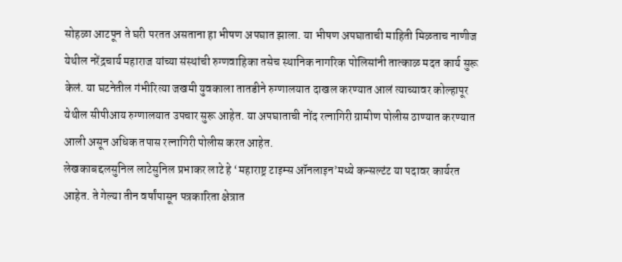सोहळा आटपून ते घरी परतत असताना हा भीषण अपघात झाला. या भीषण अपघाताची माहिती मिळताच नाणीज येथील नरेंद्रचार्य महाराज यांच्या संस्थांची रुग्णवाहिका तसेच स्थानिक नागरिक पोलिसांनी तात्काळ मदत कार्य सुरू केलं. या घटनेतील गंभीरित्या जखमी युवकाला तातडीने रुग्णालयात दाखल करण्यात आलं त्याच्यावर कोल्हापूर येथील सीपीआय रुग्णालयात उपचार सुरू आहेत. या अपघाताची नोंद रत्नागिरी ग्रामीण पोलीस ठाण्यात करण्यात आली असून अधिक तपास रत्नागिरी पोलीस करत आहेत.
लेखकाबद्दलसुनिल लाटेसुनिल प्रभाकर लाटे हे ‘महाराष्ट्र टाइम्स ऑनलाइन’मध्ये कन्सल्टंट या पदावर कार्यरत आहेत. ते गेल्या तीन वर्षांपासून पत्रकारिता क्षेत्रात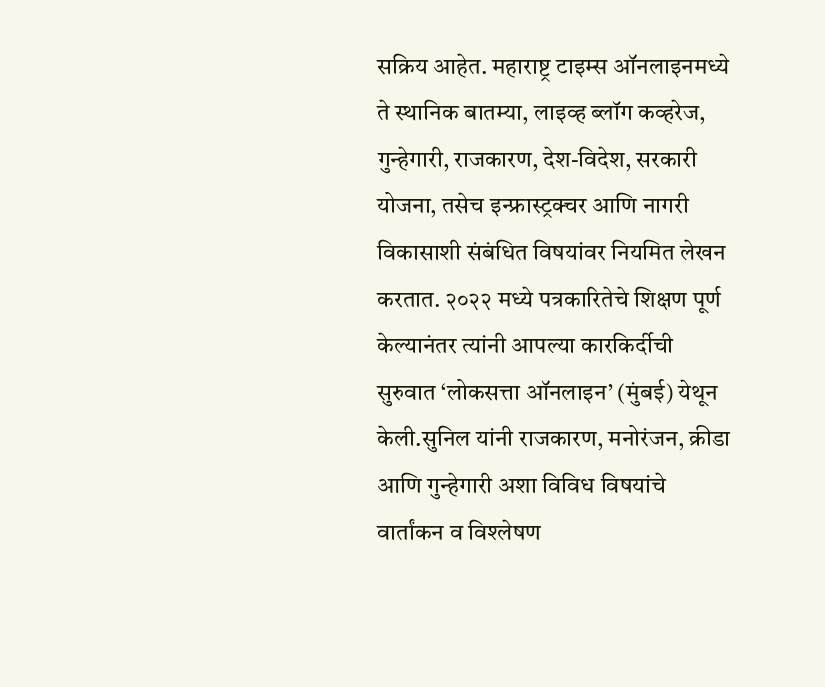सक्रिय आहेत. महाराष्ट्र टाइम्स ऑनलाइनमध्ये ते स्थानिक बातम्या, लाइव्ह ब्लॉग कव्हरेज, गुन्हेगारी, राजकारण, देश-विदेश, सरकारी योजना, तसेच इन्फ्रास्ट्रक्चर आणि नागरी विकासाशी संबंधित विषयांवर नियमित लेखन करतात. २०२२ मध्ये पत्रकारितेचे शिक्षण पूर्ण केल्यानंतर त्यांनी आपल्या कारकिर्दीची सुरुवात ‘लोकसत्ता ऑनलाइन’ (मुंबई) येथून केली.सुनिल यांनी राजकारण, मनोरंजन, क्रीडा आणि गुन्हेगारी अशा विविध विषयांचे वार्तांकन व विश्लेषण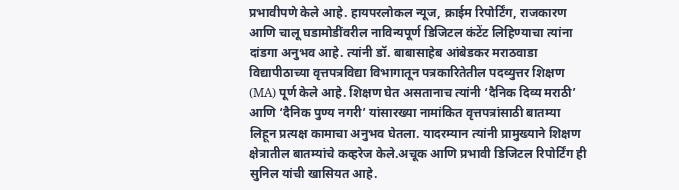प्रभावीपणे केले आहे. हायपरलोकल न्यूज, क्राईम रिपोर्टिंग, राजकारण आणि चालू घडामोडींवरील नाविन्यपूर्ण डिजिटल कंटेंट लिहिण्याचा त्यांना दांडगा अनुभव आहे. त्यांनी डॉ. बाबासाहेब आंबेडकर मराठवाडा विद्यापीठाच्या वृत्तपत्रविद्या विभागातून पत्रकारितेतील पदव्युत्तर शिक्षण (MA) पूर्ण केले आहे. शिक्षण घेत असतानाच त्यांनी ‘दैनिक दिव्य मराठी’ आणि ‘दैनिक पुण्य नगरी’ यांसारख्या नामांकित वृत्तपत्रांसाठी बातम्या लिहून प्रत्यक्ष कामाचा अनुभव घेतला. यादरम्यान त्यांनी प्रामुख्याने शिक्षण क्षेत्रातील बातम्यांचे कव्हरेज केले.अचूक आणि प्रभावी डिजिटल रिपोर्टिंग ही सुनिल यांची खासियत आहे.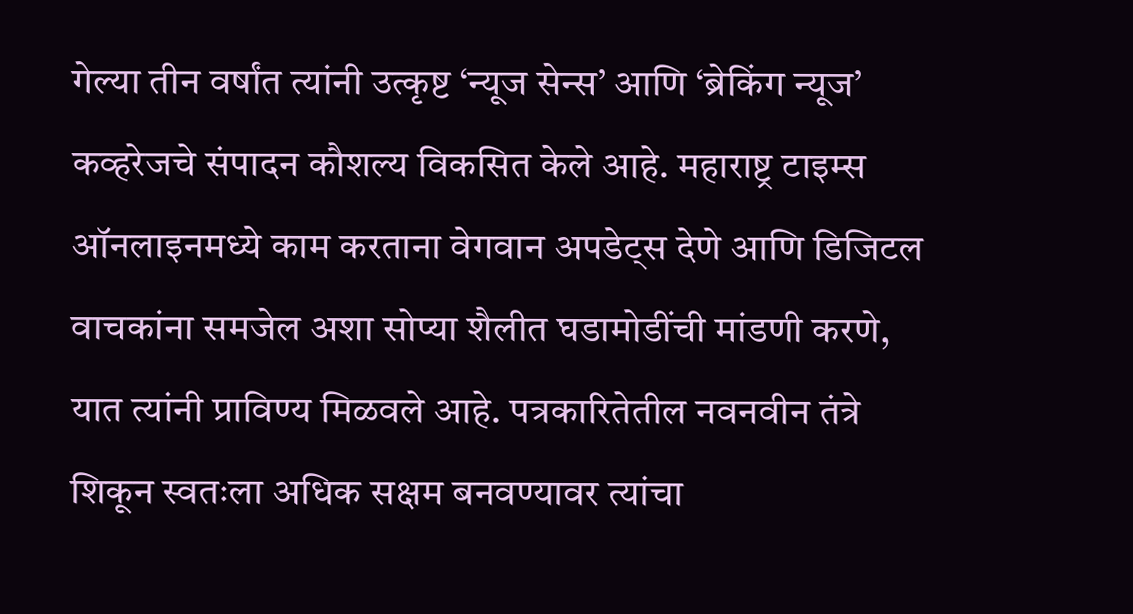गेल्या तीन वर्षांत त्यांनी उत्कृष्ट ‘न्यूज सेन्स’ आणि ‘ब्रेकिंग न्यूज’ कव्हरेजचे संपादन कौशल्य विकसित केले आहे. महाराष्ट्र टाइम्स ऑनलाइनमध्ये काम करताना वेगवान अपडेट्स देणे आणि डिजिटल वाचकांना समजेल अशा सोप्या शैलीत घडामोडींची मांडणी करणे, यात त्यांनी प्राविण्य मिळवले आहे. पत्रकारितेतील नवनवीन तंत्रे शिकून स्वतःला अधिक सक्षम बनवण्यावर त्यांचा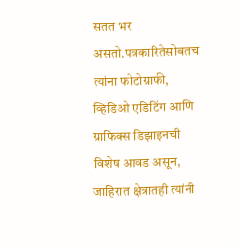सतत भर असतो.पत्रकारितेसोबतच त्यांना फोटोग्राफी, व्हिडिओ एडिटिंग आणि ग्राफिक्स डिझाइनची विशेष आवड असून, जाहिरात क्षेत्रातही त्यांनी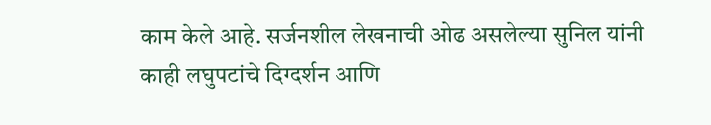काम केले आहे. सर्जनशील लेखनाची ओढ असलेल्या सुनिल यांनी काही लघुपटांचे दिग्दर्शन आणि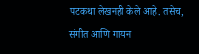पटकथा लेखनही केले आहे. तसेच, संगीत आणि गायन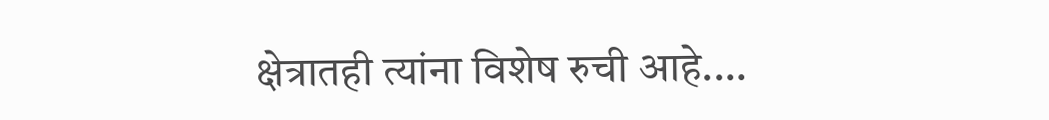क्षेत्रातही त्यांना विशेष रुची आहे.…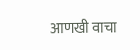आणखी वाचा